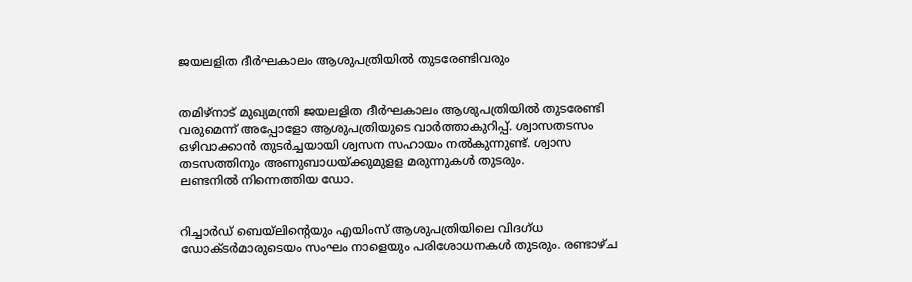ജയലളിത ദീര്‍ഘകാലം ആശുപത്രിയില്‍ തുടരേണ്ടിവരും


തമിഴ്നാട് മുഖ്യമന്ത്രി ജയലളിത ദീര്‍ഘകാലം ആശുപത്രിയില്‍ തുടരേണ്ടി വരുമെന്ന് അപ്പോളോ ആശുപത്രിയുടെ വാര്‍ത്താകുറിപ്പ്. ശ്വാസതടസം ഒഴിവാക്കാന്‍ തുടര്‍ച്ചയായി ശ്വസന സഹായം നല്‍കുന്നുണ്ട്. ശ്വാസ തടസത്തിനും അണുബാധയ്ക്കുമുളള മരുന്നുകള്‍ തുടരും.
ലണ്ടനില്‍ നിന്നെത്തിയ ഡോ.


റിച്ചാര്‍ഡ് ബെയ്ലിന്റെയും എയിംസ് ആശുപത്രിയിലെ വിദഗ്ധ ഡോക്ടര്‍മാരുടെയം സംഘം നാളെയും പരിശോധനകള്‍ തുടരും. രണ്ടാഴ്ച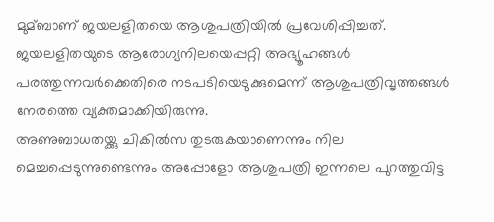മുമ്ബാണ് ജയലളിതയെ ആശുപത്രിയില്‍ പ്രവേശിപ്പിച്ചത്. ജയലളിതയുടെ ആരോഗ്യനിലയെപ്പറ്റി അഭ്യൂഹങ്ങള്‍ പരത്തുന്നവര്‍ക്കെതിരെ നടപടിയെടുക്കുമെന്ന് ആശുപത്രിവൃത്തങ്ങള്‍ നേരത്തെ വ്യക്തമാക്കിയിരുന്നു.
അണുബാധതയ്ക്കു ചികില്‍സ തുടരുകയാണെന്നും നില മെച്ചപ്പെടുന്നുണ്ടെന്നും അപ്പോളോ ആശുപത്രി ഇന്നലെ പുറത്തുവിട്ട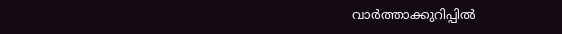വാര്‍ത്താക്കുറിപ്പില്‍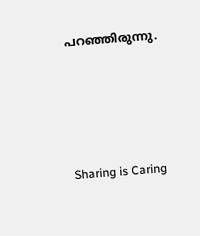പറഞ്ഞിരുന്നു.




Sharing is Caring